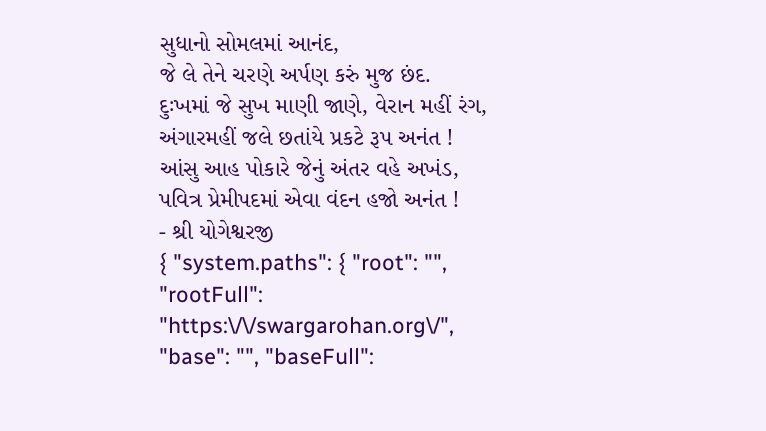સુધાનો સોમલમાં આનંદ,
જે લે તેને ચરણે અર્પણ કરું મુજ છંદ.
દુઃખમાં જે સુખ માણી જાણે, વેરાન મહીં રંગ,
અંગારમહીં જલે છતાંયે પ્રકટે રૂપ અનંત !
આંસુ આહ પોકારે જેનું અંતર વહે અખંડ,
પવિત્ર પ્રેમીપદમાં એવા વંદન હજો અનંત !
- શ્રી યોગેશ્વરજી
{ "system.paths": { "root": "", "rootFull": "https:\/\/swargarohan.org\/", "base": "", "baseFull":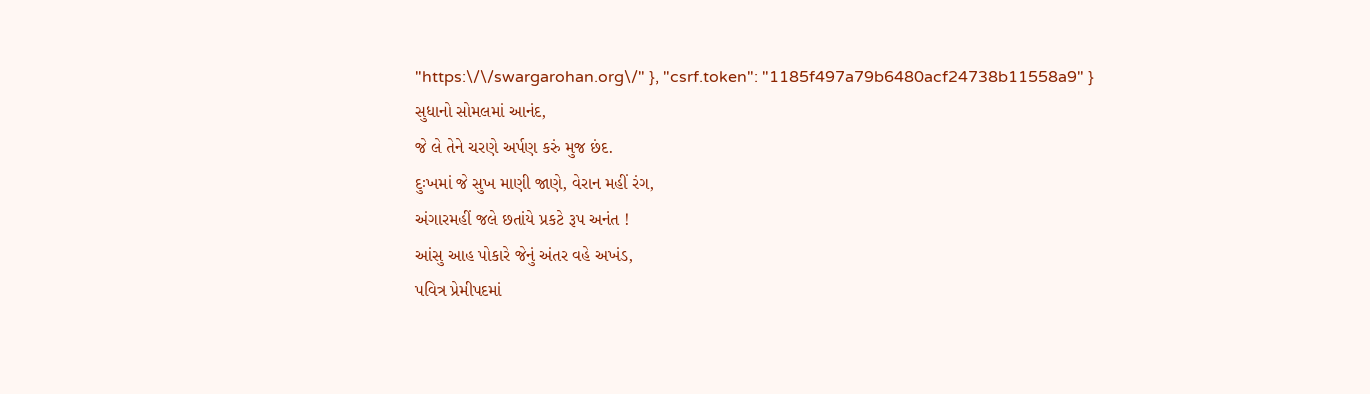"https:\/\/swargarohan.org\/" }, "csrf.token": "1185f497a79b6480acf24738b11558a9" }
સુધાનો સોમલમાં આનંદ,
જે લે તેને ચરણે અર્પણ કરું મુજ છંદ.
દુઃખમાં જે સુખ માણી જાણે, વેરાન મહીં રંગ,
અંગારમહીં જલે છતાંયે પ્રકટે રૂપ અનંત !
આંસુ આહ પોકારે જેનું અંતર વહે અખંડ,
પવિત્ર પ્રેમીપદમાં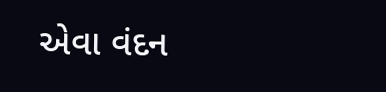એવા વંદન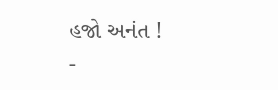હજો અનંત !
-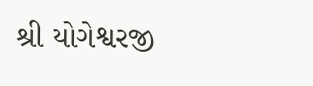શ્રી યોગેશ્વરજી